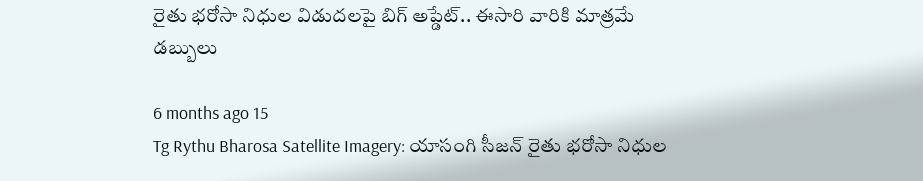రైతు భరోసా నిధుల విడుదలపై బిగ్ అప్డేట్.. ఈసారి వారికి మాత్రమే డబ్బులు

6 months ago 15
Tg Rythu Bharosa Satellite Imagery: యాసంగి సీజన్ రైతు భరోసా నిధుల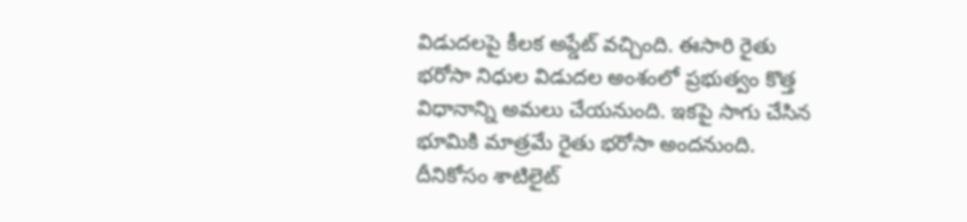విడుదలపై కీలక అప్డేట్ వచ్చింది. ఈసారి రైతు భరోసా నిధుల విడుదల అంశంలో ప్రభుత్వం కొత్త విధానాన్ని అమలు చేయనుంది. ఇకపై సాగు చేసిన భూమికి మాత్రమే రైతు భరోసా అందనుంది. దీనికోసం శాటిలైట్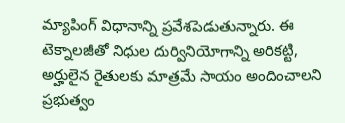మ్యాపింగ్ విధానాన్ని ప్రవేశపెడుతున్నారు. ఈ టెక్నాలజీతో నిధుల దుర్వినియోగాన్ని అరికట్టి, అర్హులైన రైతులకు మాత్రమే సాయం అందించాలని ప్రభుత్వం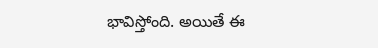భావిస్తోంది. అయితే ఈ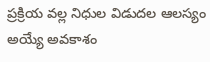ప్రక్రియ వల్ల నిధుల విడుదల ఆలస్యం అయ్యే అవకాశం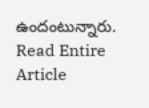ఉందంటున్నారు.
Read Entire Article